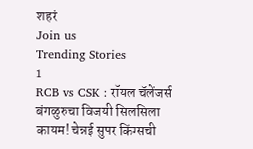शहरं
Join us
Trending Stories
1
RCB vs CSK : रॉयल चॅलेंजर्स बंगळुरुचा विजयी सिलसिला कायम! चेन्नई सुपर किंग्सची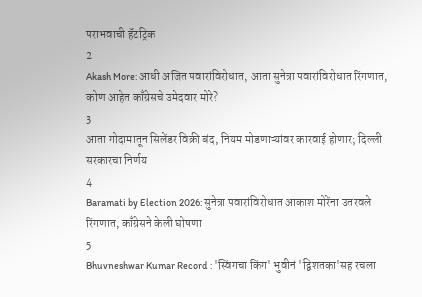पराभवाची हॅटट्रिक
2
Akash More: आधी अजित पवारांविरोधात, आता सुनेत्रा पवारांविरोधात रिंगणात, कोण आहेत काँग्रेसचे उमेदवार मोरे?
3
आता गोदामातून सिलेंडर विक्री बंद, नियम मोडणाऱ्यांवर कारवाई होणार; दिल्ली सरकारचा निर्णय
4
Baramati by Election 2026: सुनेत्रा पवारांविरोधात आकाश मोरेंना उतरवले रिंगणात, काँग्रेसने केली घोषणा
5
Bhuvneshwar Kumar Record : 'स्विंगचा किंग' भुवीनं 'द्विशतका'सह रचला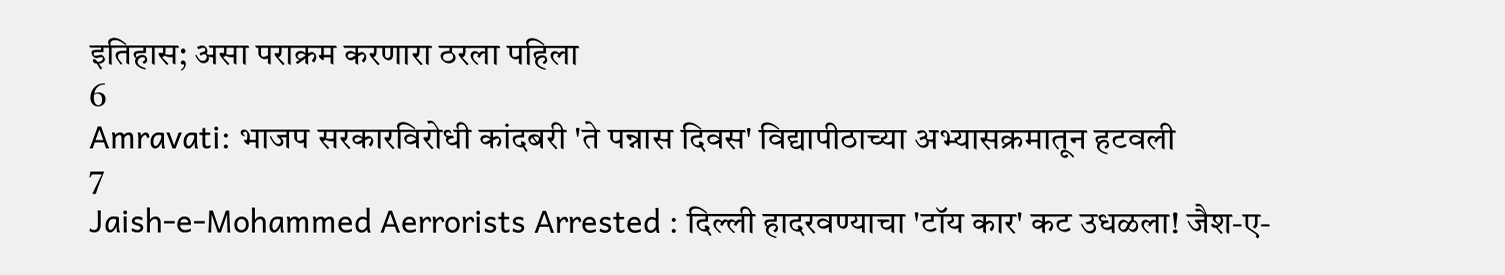इतिहास; असा पराक्रम करणारा ठरला पहिला
6
Amravati: भाजप सरकारविरोधी कांदबरी 'ते पन्नास दिवस' विद्यापीठाच्या अभ्यासक्रमातून हटवली
7
Jaish-e-Mohammed Aerrorists Arrested : दिल्ली हादरवण्याचा 'टॉय कार' कट उधळला! जैश-ए-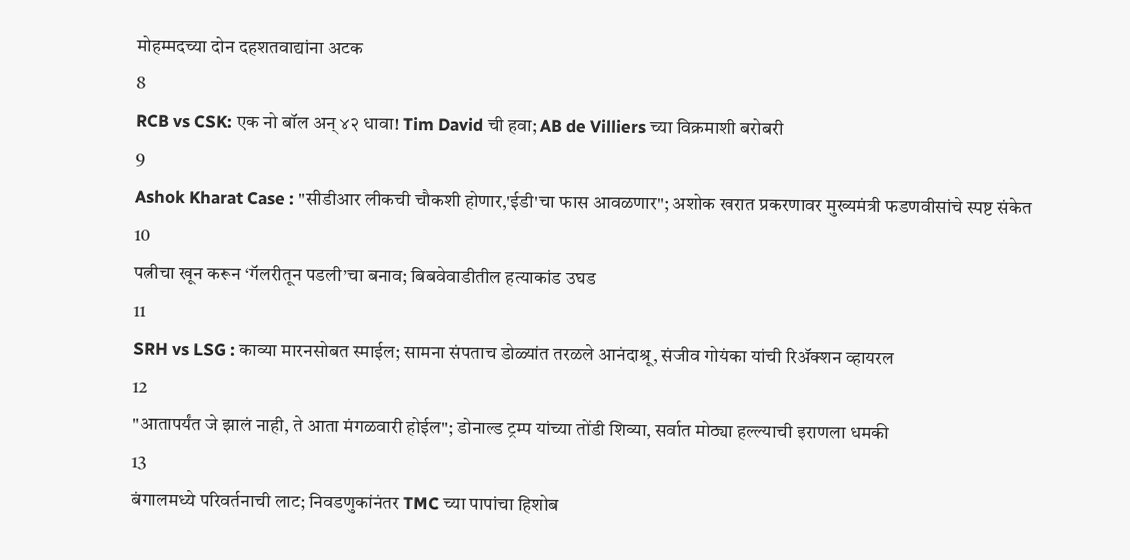मोहम्मदच्या दोन दहशतवाद्यांना अटक
8
RCB vs CSK: एक नो बॉल अन् ४२ धावा! Tim David ची हवा; AB de Villiers च्या विक्रमाशी बरोबरी
9
Ashok Kharat Case : "सीडीआर लीकची चौकशी होणार,'ईडी'चा फास आवळणार"; अशोक खरात प्रकरणावर मुख्यमंत्री फडणवीसांचे स्पष्ट संकेत
10
पत्नीचा खून करून ‘गॅलरीतून पडली’चा बनाव; बिबवेवाडीतील हत्याकांड उघड
11
SRH vs LSG : काव्या मारनसोबत स्माईल; सामना संपताच डोळ्यांत तरळले आनंदाश्रू, संजीव गोयंका यांची रिॲक्शन व्हायरल
12
"आतापर्यंत जे झालं नाही, ते आता मंगळवारी होईल"; डोनाल्ड ट्रम्प यांच्या तोंडी शिव्या, सर्वात मोठ्या हल्ल्याची इराणला धमकी
13
बंगालमध्ये परिवर्तनाची लाट; निवडणुकांनंतर TMC च्या पापांचा हिशोब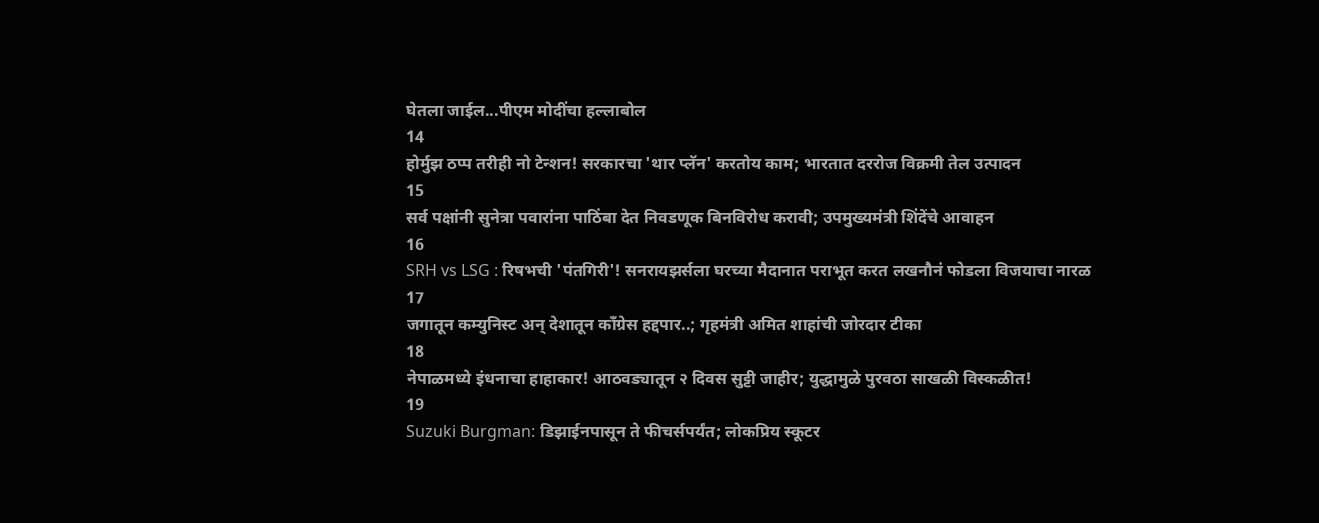घेतला जाईल...पीएम मोदींचा हल्लाबोल
14
होर्मुझ ठप्प तरीही नो टेन्शन! सरकारचा 'थार प्लॅन' करतोय काम; भारतात दररोज विक्रमी तेल उत्पादन
15
सर्व पक्षांनी सुनेत्रा पवारांना पाठिंबा देत निवडणूक बिनविरोध करावी; उपमुख्यमंत्री शिंदेंचे आवाहन
16
SRH vs LSG : रिषभची 'पंतगिरी'! सनरायझर्सला घरच्या मैदानात पराभूत करत लखनौनं फोडला विजयाचा नारळ
17
जगातून कम्युनिस्ट अन् देशातून काँग्रेस हद्दपार..; गृहमंत्री अमित शाहांची जोरदार टीका
18
नेपाळमध्ये इंधनाचा हाहाकार! आठवड्यातून २ दिवस सुट्टी जाहीर; युद्धामुळे पुरवठा साखळी विस्कळीत!
19
Suzuki Burgman: डिझाईनपासून ते फीचर्सपर्यंत; लोकप्रिय स्कूटर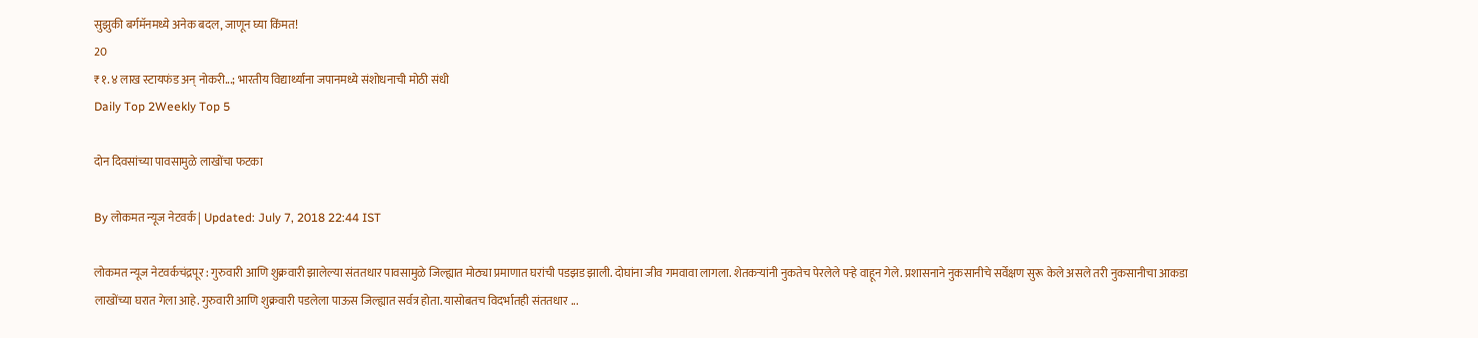सुझुकी बर्गमॅनमध्ये अनेक बदल, जाणून घ्या किंमत!
20
₹१.४ लाख स्टायफंड अन् नोकरी...; भारतीय विद्यार्थ्यांना जपानमध्ये संशोधनाची मोठी संधी
Daily Top 2Weekly Top 5

दोन दिवसांच्या पावसामुळे लाखोंचा फटका

By लोकमत न्यूज नेटवर्क | Updated: July 7, 2018 22:44 IST

लोकमत न्यूज नेटवर्कचंद्रपूर : गुरुवारी आणि शुक्रवारी झालेल्या संततधार पावसामुळे जिल्ह्यात मोठ्या प्रमाणात घरांची पडझड झाली. दोघांना जीव गमवावा लागला. शेतकऱ्यांनी नुकतेच पेरलेले पऱ्हे वाहून गेले. प्रशासनाने नुकसानीचे सर्वेक्षण सुरू केले असले तरी नुकसानीचा आकडा लाखोंच्या घरात गेला आहे. गुरुवारी आणि शुक्रवारी पडलेला पाऊस जिल्ह्यात सर्वत्र होता. यासोबतच विदर्भातही संततधार ...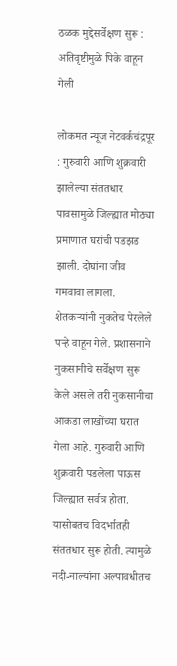ठळक मुद्देसर्वेक्षण सुरू : अतिवृष्टीमुळे पिके वाहून गेली

लोकमत न्यूज नेटवर्कचंद्रपूर : गुरुवारी आणि शुक्रवारी झालेल्या संततधार पावसामुळे जिल्ह्यात मोठ्या प्रमाणात घरांची पडझड झाली. दोघांना जीव गमवावा लागला. शेतकऱ्यांनी नुकतेच पेरलेले पऱ्हे वाहून गेले. प्रशासनाने नुकसानीचे सर्वेक्षण सुरू केले असले तरी नुकसानीचा आकडा लाखोंच्या घरात गेला आहे. गुरुवारी आणि शुक्रवारी पडलेला पाऊस जिल्ह्यात सर्वत्र होता. यासोबतच विदर्भातही संततधार सुरू होती. त्यामुळे नदी-नाल्यांना अल्पावधीतच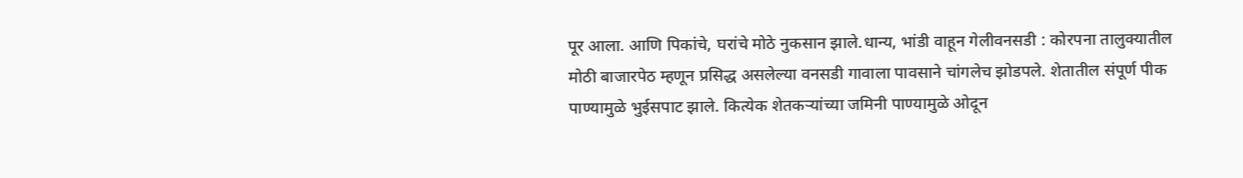पूर आला. आणि पिकांचे, घरांचे मोठे नुकसान झाले.धान्य, भांडी वाहून गेलीवनसडी : कोरपना तालुक्यातील मोठी बाजारपेठ म्हणून प्रसिद्ध असलेल्या वनसडी गावाला पावसाने चांगलेच झोडपले. शेतातील संपूर्ण पीक पाण्यामुळे भुईसपाट झाले. कित्येक शेतकऱ्यांच्या जमिनी पाण्यामुळे ओदून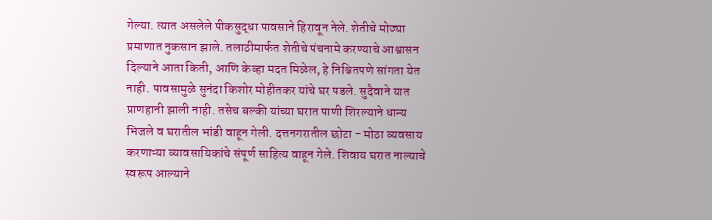गेल्या. त्यात असलेले पीकसुद्धा पावसाने हिरावून नेले. शेतीचे मोठ्या प्रमाणात नुकसान झाले. तलाठीमार्फत शेतीचे पंचनामे करण्याचे आश्वासन दिल्याने आता किती, आणि केव्हा मदत मिळेल, हे निश्चितपणे सांगता येत नाही. पावसामुळे सुनंदा किशोर मोहीतकर यांचे घर पडले. सुदैवाने यात प्राणहानी झाली नाही. तसेच बल्की यांच्या घरात पाणी शिरल्याने धान्य भिजले व घरातील भांडी वाहून गेली. दत्तनगरातील छोटा - मोठा व्यवसाय करणाऱ्या व्यावसायिकांचे संपूर्ण साहित्य वाहून गेले. शिवाय घरात नाल्याचे स्वरूप आल्याने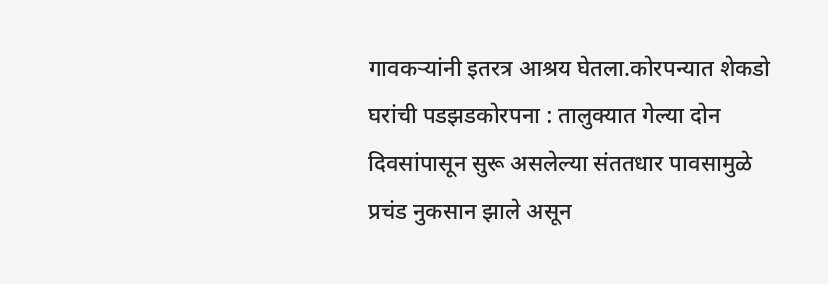गावकऱ्यांनी इतरत्र आश्रय घेतला.कोरपन्यात शेकडो घरांची पडझडकोरपना : तालुक्यात गेल्या दोन दिवसांपासून सुरू असलेल्या संततधार पावसामुळे प्रचंड नुकसान झाले असून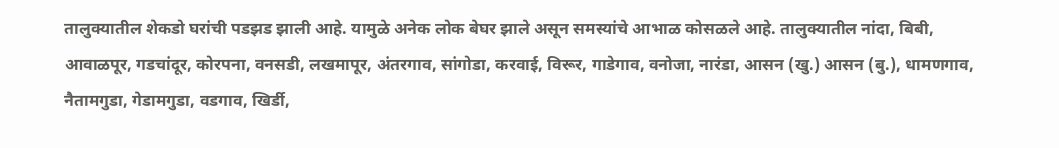तालुक्यातील शेकडो घरांची पडझड झाली आहे. यामुळे अनेक लोक बेघर झाले असून समस्यांचे आभाळ कोसळले आहे. तालुक्यातील नांदा, बिबी, आवाळपूर, गडचांदूर, कोरपना, वनसडी, लखमापूर, अंतरगाव, सांगोडा, करवाई, विरूर, गाडेगाव, वनोजा, नारंडा, आसन (खु.) आसन (बु.), धामणगाव, नैतामगुडा, गेडामगुडा, वडगाव, खिर्डी,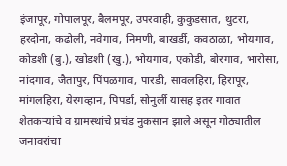इंजापूर, गोपालपूर, बैलमपूर, उपरवाही, कुकुडसात, थुटरा, हरदोना, कढोली, नवेगाव, निमणी, बाखर्डी, कवठाळा, भोयगाव, कोडशी (बु.), खोडशी (खु.), भोयगाव, एकोडी, बोरगाव, भारोसा, नांदगाव, जैतापुर, पिंपळगाव, पारडी, सावलहिरा, हिरापूर, मांगलहिरा, येरगव्हान, पिपर्डा, सोनुर्ली यासह इतर गावात शेतकऱ्यांचे व ग्रामस्थांचे प्रचंड नुकसान झाले असून गोठ्यातील जनावरांचा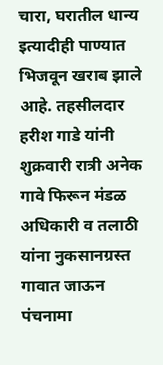चारा, घरातील धान्य इत्यादीही पाण्यात भिजवून खराब झाले आहे. तहसीलदार हरीश गाडे यांनी शुक्रवारी रात्री अनेक गावे फिरून मंडळ अधिकारी व तलाठी यांना नुकसानग्रस्त गावात जाऊन पंचनामा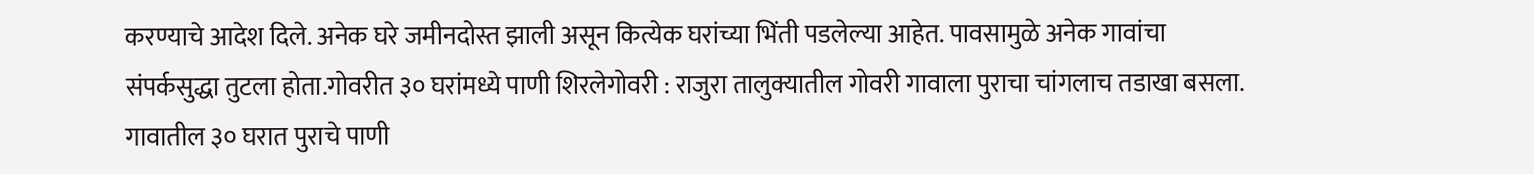करण्याचे आदेश दिले. अनेक घरे जमीनदोस्त झाली असून कित्येक घरांच्या भिंती पडलेल्या आहेत. पावसामुळे अनेक गावांचा संपर्कसुद्धा तुटला होता.गोवरीत ३० घरांमध्ये पाणी शिरलेगोवरी : राजुरा तालुक्यातील गोवरी गावाला पुराचा चांगलाच तडाखा बसला. गावातील ३० घरात पुराचे पाणी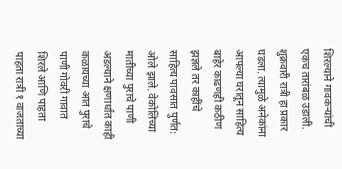शिरल्याने गावकऱ्यांची एकच तारांबळ उडाली. शुक्रवारी रात्री हा प्रकार घडला. त्यामुळे अनेकांना आपल्या घरातून साहित्य बाहेर काढणही कठीण झज्ञले तर काहींचे साहित्य पावसात पुर्णत: ओले झाले. वेकोलिच्या मातीच्या पुराचे पाणी अडल्याने क्षणार्धात काही कळायच्या आत पुराचे पाणी गोवरी गावात शिरले आणि पाहता पाहता रात्री १ वाजताच्या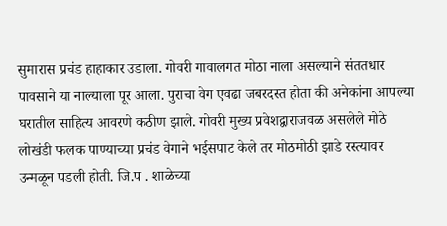सुमारास प्रचंड हाहाकार उडाला. गोवरी गावालगत मोठा नाला असल्याने संततधार पावसाने या नाल्याला पूर आला. पुराचा वेग एवढा जबरदस्त होता की अनेकांना आपल्या घरातील साहित्य आवरणे कठीण झाले. गोवरी मुख्य प्रवेशद्वाराजवळ असलेले मोठे लोखंडी फलक पाण्याच्या प्रचंड वेगाने भईसपाट केले तर मोठमोठी झाडे रस्त्यावर उन्मळून पडली होती. जि.प . शाळेच्या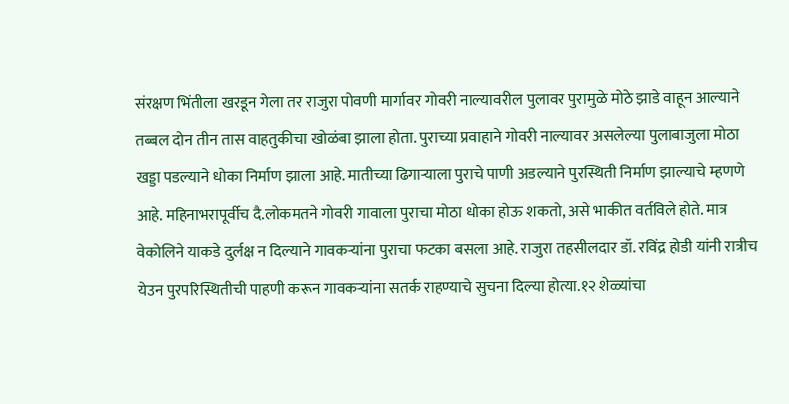संरक्षण भिंतीला खरडून गेला तर राजुरा पोवणी मार्गावर गोवरी नाल्यावरील पुलावर पुरामुळे मोठे झाडे वाहून आल्याने तब्बल दोन तीन तास वाहतुकीचा खोळंबा झाला होता. पुराच्या प्रवाहाने गोवरी नाल्यावर असलेल्या पुलाबाजुला मोठा खड्डा पडल्याने धोका निर्माण झाला आहे. मातीच्या ढिगाऱ्याला पुराचे पाणी अडल्याने पुरस्थिती निर्माण झाल्याचे म्हणणे आहे. महिनाभरापूर्वीच दै.लोकमतने गोवरी गावाला पुराचा मोठा धोका होऊ शकतो, असे भाकीत वर्तविले होते. मात्र वेकोलिने याकडे दुर्लक्ष न दिल्याने गावकऱ्यांना पुराचा फटका बसला आहे. राजुरा तहसीलदार डॉ. रविंद्र होडी यांनी रात्रीच येउन पुरपरिस्थितीची पाहणी करून गावकऱ्यांना सतर्क राहण्याचे सुचना दिल्या होत्या.१२ शेळ्यांचा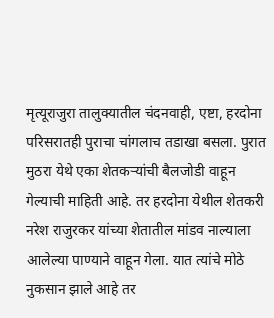मृत्यूराजुरा तालुक्यातील चंदनवाही, एष्टा, हरदोना परिसरातही पुराचा चांगलाच तडाखा बसला. पुरात मुठरा येथे एका शेतकऱ्यांची बैलजोडी वाहून गेल्याची माहिती आहे. तर हरदोना येथील शेतकरी नरेश राजुरकर यांच्या शेतातील मांडव नाल्याला आलेल्या पाण्याने वाहून गेला. यात त्यांचे मोठे नुकसान झाले आहे तर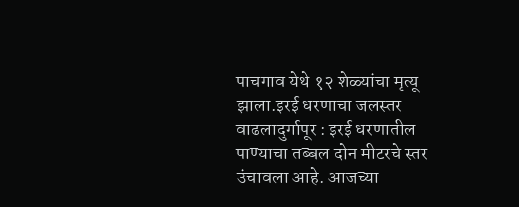पाचगाव येथे १२ शेळ्यांचा मृत्यू झाला.इरई धरणाचा जलस्तर वाढलादुर्गापूर : इरई धरणातील पाण्याचा तब्बल दोन मीटरचे स्तर उंचावला आहे. आजच्या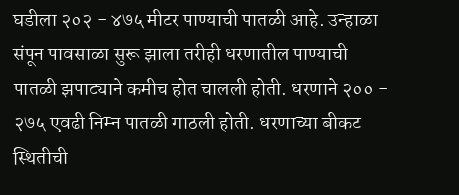घडीला २०२ - ४७५ मीटर पाण्याची पातळी आहे. उन्हाळा संपून पावसाळा सुरू झाला तरीही धरणातील पाण्याची पातळी झपाट्याने कमीच होत चालली होती. धरणाने २०० - २७५ एवढी निम्न पातळी गाठली होती. धरणाच्या बीकट स्थितीची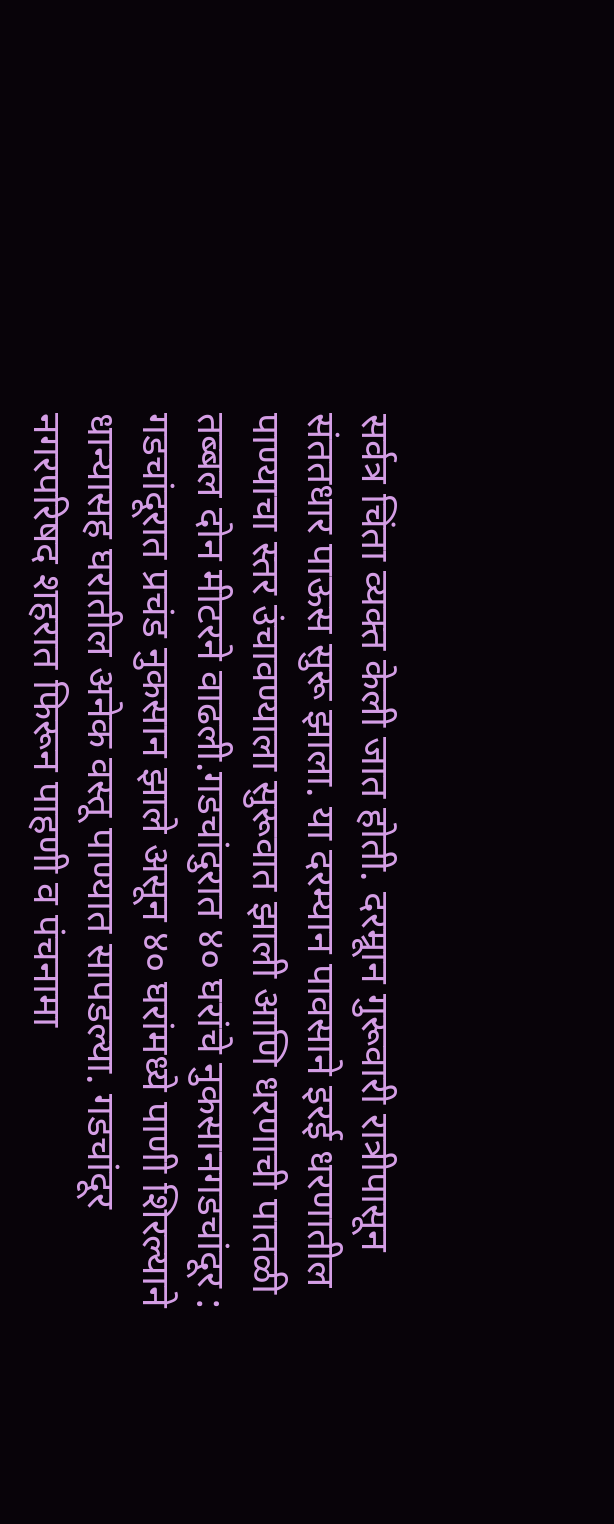सर्वत्र चिंता व्यक्त केली जात होती. दरम्रूान गुरूवारी रात्रीपासून संततधार पाऊस सुरू झाला. या दरम्यान पावसाने इरई धरणातील पाण्याचा स्तर उंचावण्याला सुरूवात झाली आणि धरणाची पातळी तब्बल दोन मीटरने वाढली.गडचांदुरात ४० घरांचे नुकसानगडचांदूर : गडचांदूरात प्रचंड नुकसान झाले असून ४० घरांमध्ये पाणी शिरल्याने धान्यासह घरातील अनेक वस्तू पाण्यात सापडल्या. गडचांदूर नगरपरिषद शहरात फिरून पाहणी व पंचनामा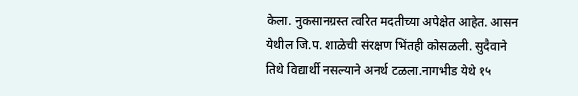केला. नुकसानग्रस्त त्वरित मदतीच्या अपेक्षेत आहेत. आसन येथील जि.प. शाळेची संरक्षण भिंतही कोसळली. सुदैवाने तिथे विद्यार्थी नसल्याने अनर्थ टळला.नागभीड येथे १५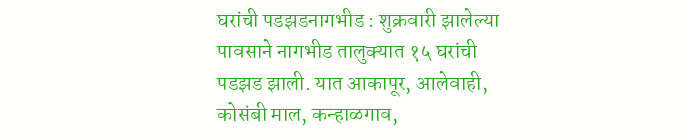घरांची पडझडनागभीड : शुक्रवारी झालेल्या पावसाने नागभीड तालुक्यात १५ घरांची पडझड झाली. यात आकापूर, आलेवाही, कोसंबी माल, कन्हाळगाव,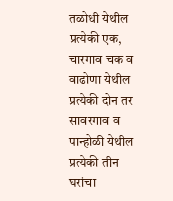तळोधी येथील प्रत्येकी एक, चारगाव चक व वाढोणा येथील प्रत्येकी दोन तर सावरगाव व पान्होळी येथील प्रत्येकी तीन घरांचा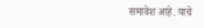समावेश आहे. याचे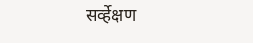सर्व्हेक्षण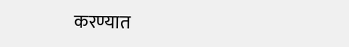करण्यात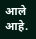आले आहे.